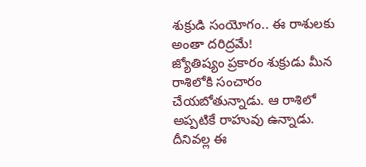శుక్రుడి సంయోగం.. ఈ రాశులకు అంతా దరిద్రమే!
జ్యోతిష్యం ప్రకారం శుక్రుడు మీన రాశిలోకి సంచారం చేయబోతున్నాడు. ఆ రాశిలో అప్పటికే రాహువు ఉన్నాడు. దీనివల్ల ఈ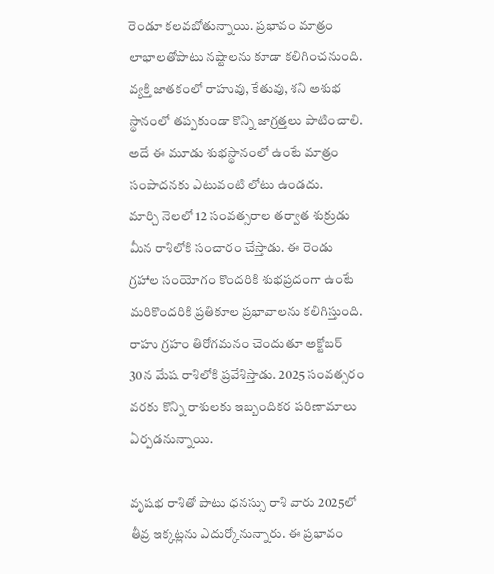రెండూ కలవబోతున్నాయి. ప్రభావం మాత్రం లాభాలతోపాటు నష్టాలను కూడా కలిగించనుంది. వ్యక్తి జాతకంలో రాహువు, కేతువు, శని అశుభ స్థానంలో తప్పకుండా కొన్ని జాగ్రత్తలు పాటించాలి. అదే ఈ మూడు శుభస్థానంలో ఉంటే మాత్రం సంపాదనకు ఎటువంటి లోటు ఉండదు.
మార్చి నెలలో 12 సంవత్సరాల తర్వాత శుక్రుడు మీన రాశిలోకి సంచారం చేస్తాడు. ఈ రెండు గ్రహాల సంయోగం కొందరికి శుభప్రదంగా ఉంటే మరికొందరికి ప్రతికూల ప్రభావాలను కలిగిస్తుంది. రాహు గ్రహం తిరోగమనం చెందుతూ అక్టోబర్ 30న మేష రాశిలోకి ప్రవేశిస్తాడు. 2025 సంవత్సరం వరకు కొన్ని రాశులకు ఇబ్బందికర పరిణామాలు ఏర్పడనున్నాయి.

వృషభ రాశితో పాటు ధనస్సు రాశి వారు 2025లో తీవ్ర ఇక్కట్లను ఎదుర్కోనున్నారు. ఈ ప్రభావం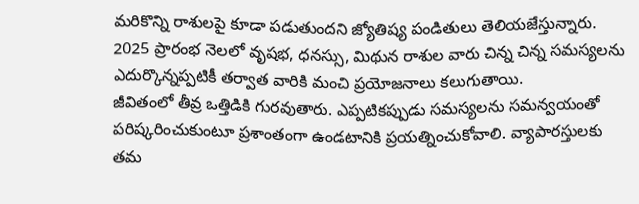మరికొన్ని రాశులపై కూడా పడుతుందని జ్యోతిష్య పండితులు తెలియజేస్తున్నారు. 2025 ప్రారంభ నెలలో వృషభ, ధనస్సు, మిథున రాశుల వారు చిన్న చిన్న సమస్యలను ఎదుర్కొన్నప్పటికీ తర్వాత వారికి మంచి ప్రయోజనాలు కలుగుతాయి.
జీవితంలో తీవ్ర ఒత్తిడికి గురవుతారు. ఎప్పటికప్పుడు సమస్యలను సమన్వయంతో పరిష్కరించుకుంటూ ప్రశాంతంగా ఉండటానికి ప్రయత్నించుకోవాలి. వ్యాపారస్తులకు తమ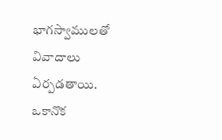భాగస్వాములతో వివాదాలు ఏర్పడతాయి. ఒకానొక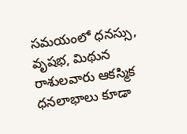సమయంలో ధనస్సు, వృషభ, మిథున రాశులవారు ఆకస్మిక ధనలాభాలు కూడా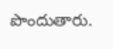పొందుతారు.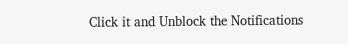Click it and Unblock the Notifications